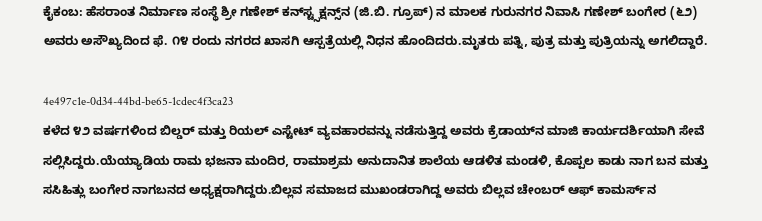ಕೈಕಂಬ: ಹೆಸರಾಂತ ನಿರ್ಮಾಣ ಸಂಸ್ಥೆ ಶ್ರೀ ಗಣೇಶ್ ಕನ್‌ಸ್ಟ್ಸಕ್ಷನ್ಸ್‌ನ (ಜಿ.ಬಿ. ಗ್ರೂಪ್) ನ ಮಾಲಕ ಗುರುನಗರ ನಿವಾಸಿ ಗಣೇಶ್ ಬಂಗೇರ (೬೨) ಅವರು ಅಸೌಖ್ಯದಿಂದ ಫೆ. ೧೪ ರಂದು ನಗರದ ಖಾಸಗಿ ಆಸ್ಪತ್ರೆಯಲ್ಲಿ ನಿಧನ ಹೊಂದಿದರು.ಮೃತರು ಪತ್ನಿ, ಪುತ್ರ ಮತ್ತು ಪುತ್ರಿಯನ್ನು ಅಗಲಿದ್ದಾರೆ.

4e497c1e-0d34-44bd-be65-1cdec4f3ca23
ಕಳೆದ ೪೨ ವರ್ಷಗಳಿಂದ ಬಿಲ್ಡರ್ ಮತ್ತು ರಿಯಲ್ ಎಸ್ಟೇಟ್ ವ್ಯವಹಾರವನ್ನು ನಡೆಸುತ್ತಿದ್ದ ಅವರು ಕ್ರೆಡಾಯ್‌ನ ಮಾಜಿ ಕಾರ್ಯದರ್ಶಿಯಾಗಿ ಸೇವೆ ಸಲ್ಲಿಸಿದ್ದರು.ಯೆಯ್ಯಾಡಿಯ ರಾಮ ಭಜನಾ ಮಂದಿರ, ರಾಮಾಶ್ರಮ ಅನುದಾನಿತ ಶಾಲೆಯ ಆಡಳಿತ ಮಂಡಳಿ, ಕೊಪ್ಪಲ ಕಾಡು ನಾಗ ಬನ ಮತ್ತು ಸಸಿಹಿತ್ಲು ಬಂಗೇರ ನಾಗಬನದ ಅಧ್ಯಕ್ಷರಾಗಿದ್ದರು.ಬಿಲ್ಲವ ಸಮಾಜದ ಮುಖಂಡರಾಗಿದ್ದ ಅವರು ಬಿಲ್ಲವ ಚೇಂಬರ್ ಆಫ್ ಕಾಮರ್ಸ್‌ನ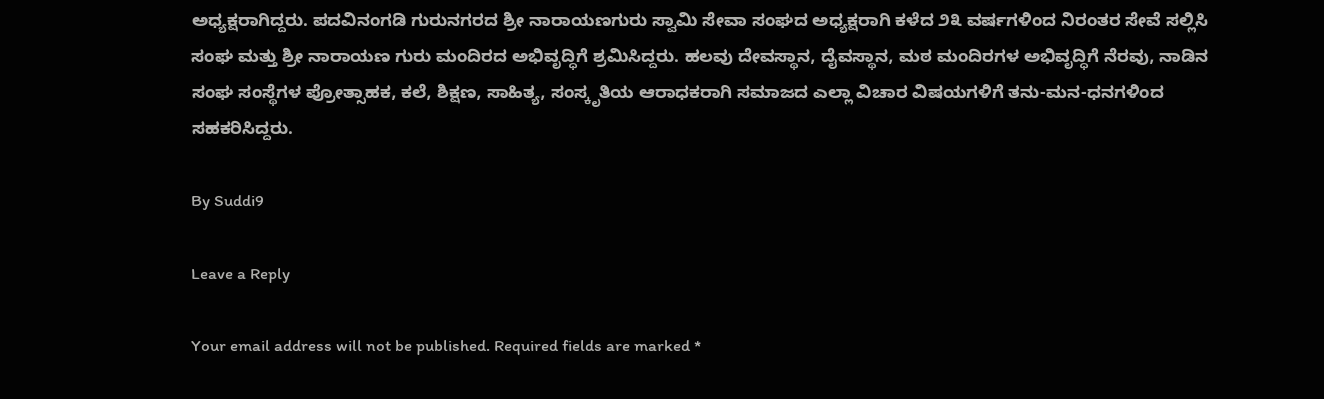ಅಧ್ಯಕ್ಷರಾಗಿದ್ದರು. ಪದವಿನಂಗಡಿ ಗುರುನಗರದ ಶ್ರೀ ನಾರಾಯಣಗುರು ಸ್ವಾಮಿ ಸೇವಾ ಸಂಘದ ಅಧ್ಯಕ್ಷರಾಗಿ ಕಳೆದ ೨೩ ವರ್ಷಗಳಿಂದ ನಿರಂತರ ಸೇವೆ ಸಲ್ಲಿಸಿ ಸಂಘ ಮತ್ತು ಶ್ರೀ ನಾರಾಯಣ ಗುರು ಮಂದಿರದ ಅಭಿವೃದ್ಧಿಗೆ ಶ್ರಮಿಸಿದ್ದರು. ಹಲವು ದೇವಸ್ಥಾನ, ದೈವಸ್ಥಾನ, ಮಠ ಮಂದಿರಗಳ ಅಭಿವೃದ್ಧಿಗೆ ನೆರವು, ನಾಡಿನ ಸಂಘ ಸಂಸ್ಥೆಗಳ ಪ್ರೋತ್ಸಾಹಕ, ಕಲೆ, ಶಿಕ್ಷಣ, ಸಾಹಿತ್ಯ, ಸಂಸ್ಕೃತಿಯ ಆರಾಧಕರಾಗಿ ಸಮಾಜದ ಎಲ್ಲಾ ವಿಚಾರ ವಿಷಯಗಳಿಗೆ ತನು-ಮನ-ಧನಗಳಿಂದ ಸಹಕರಿಸಿದ್ದರು.

By Suddi9

Leave a Reply

Your email address will not be published. Required fields are marked *